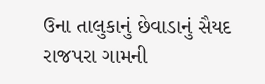ઉના તાલુકાનું છેવાડાનું સૈયદ રાજપરા ગામની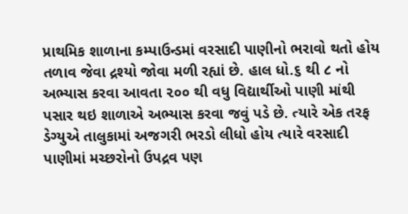પ્રાથમિક શાળાના કમ્પાઉન્ડમાં વરસાદી પાણીનો ભરાવો થતો હોય તળાવ જેવા દ્રશ્યો જોવા મળી રહ્યાં છે. હાલ ધો.૬ થી ૮ નો અભ્યાસ કરવા આવતા ૨૦૦ થી વધુ વિદ્યાર્થીઓ પાણી માંથી પસાર થઇ શાળાએ અભ્યાસ કરવા જવું પડે છે. ત્યારે એક તરફ ડેગ્યુએ તાલુકામાં અજગરી ભરડો લીધો હોય ત્યારે વરસાદી પાણીમાં મચ્છરોનો ઉપદ્રવ પણ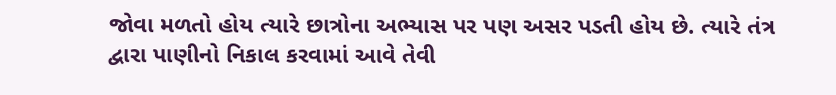જોવા મળતો હોય ત્યારે છાત્રોના અભ્યાસ પર પણ અસર પડતી હોય છે. ત્યારે તંત્ર દ્વારા પાણીનો નિકાલ કરવામાં આવે તેવી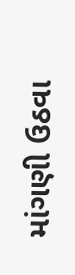માંગણી ઉઠવા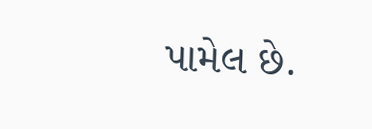પામેલ છે.